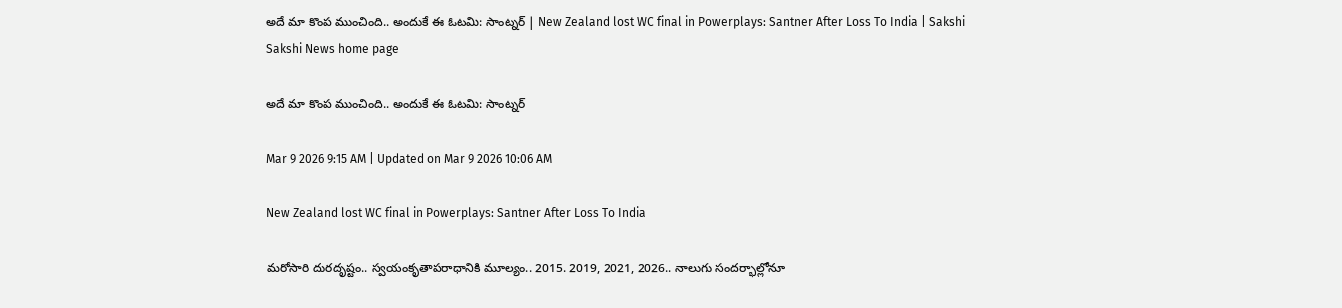అదే మా కొంప ముంచింది.. అందుకే ఈ ఓటమి: సాంట్నర్‌ | New Zealand lost WC final in Powerplays: Santner After Loss To India | Sakshi
Sakshi News home page

అదే మా కొంప ముంచింది.. అందుకే ఈ ఓటమి: సాంట్నర్‌

Mar 9 2026 9:15 AM | Updated on Mar 9 2026 10:06 AM

New Zealand lost WC final in Powerplays: Santner After Loss To India

మరోసారి దురదృష్టం.. స్వయంకృతాపరాధానికి మూల్యం.. 2015. 2019, 2021, 2026.. నాలుగు సందర్భాల్లోనూ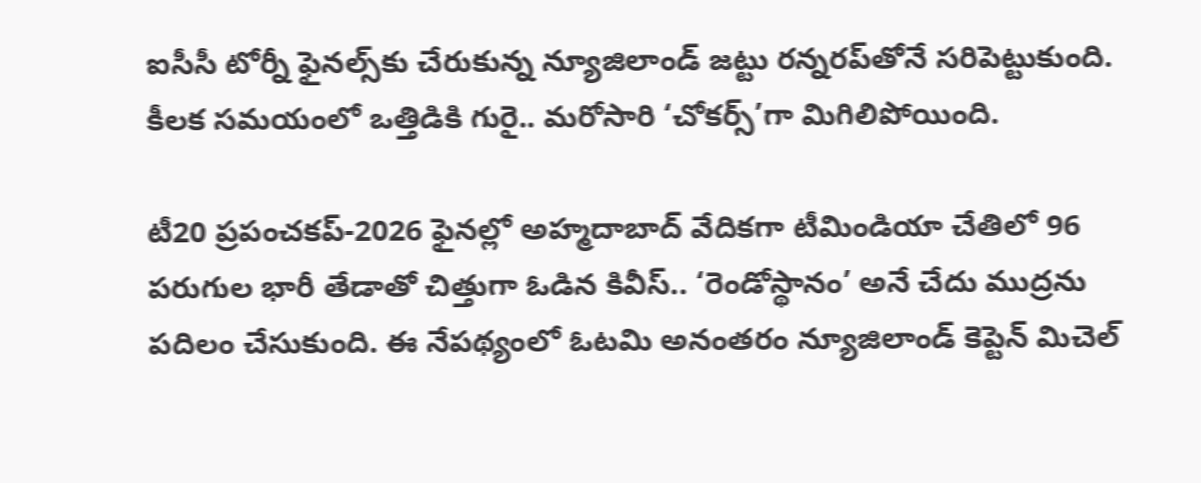ఐసీసీ టోర్నీ ఫైనల్స్‌కు చేరుకున్న న్యూజిలాండ్‌ జట్టు రన్నరప్‌తోనే సరిపెట్టుకుంది. కీలక సమయంలో ఒత్తిడికి గురై.. మరోసారి ‘చోకర్స్‌’గా మిగిలిపోయింది.

టీ20 ప్రపంచకప్‌-2026 ఫైనల్లో అహ్మదాబాద్‌ వేదికగా టీమిండియా చేతిలో 96 పరుగుల భారీ తేడాతో చిత్తుగా ఓడిన కివీస్‌.. ‘రెండోస్థానం’ అనే చేదు ముద్రను పదిలం చేసుకుంది. ఈ నేపథ్యంలో ఓటమి అనంతరం న్యూజిలాండ్‌ కెప్టెన్‌ మిచెల్‌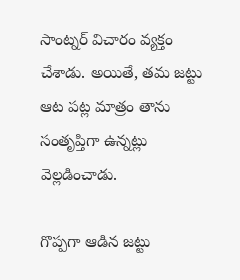సాంట్నర్‌ విచారం వ్యక్తం చేశాడు. అయితే, తమ జట్టు ఆట పట్ల మాత్రం తాను సంతృప్తిగా ఉన్నట్లు వెల్లడించాడు.

గొప్పగా ఆడిన జట్టు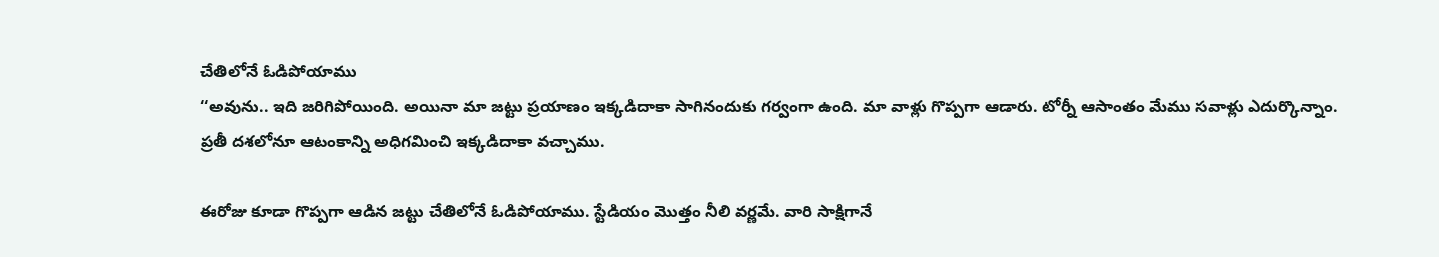చేతిలోనే ఓడిపోయాము
‘‘అవును.. ఇది జరిగిపోయింది. అయినా మా జట్టు ప్రయాణం ఇక్కడిదాకా సాగినందుకు గర్వంగా ఉంది. మా వాళ్లు గొప్పగా ఆడారు. టోర్నీ ఆసాంతం మేము సవాళ్లు ఎదుర్కొన్నాం. ప్రతీ దశలోనూ ఆటంకాన్ని అధిగమించి ఇక్కడిదాకా వచ్చాము.

ఈరోజు కూడా గొప్పగా ఆడిన జట్టు చేతిలోనే ఓడిపోయాము. స్టేడియం మొత్తం నీలి వర్ణమే. వారి సాక్షిగానే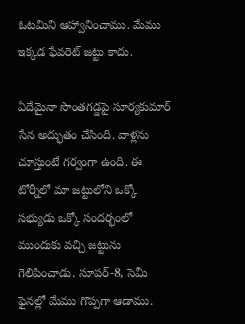ఓటమిని ఆహ్వానించాము. మేము ఇక్కడ ఫేవరెట్‌ జట్టు కాదు.

ఏదేమైనా సొంతగడ్డపై సూర్యకుమార్‌ సేన అద్భుతం చేసింది. వాళ్లను చూస్తుంటే గర్వంగా ఉంది. ఈ టోర్నీలో మా జట్టులోని ఒక్కో సభ్యుడు ఒక్కో సందర్భంలో ముందుకు వచ్చి జట్టును గెలిపించాడు. సూపర్‌-8, సెమీ ఫైనల్లో మేము గొప్పగా ఆడాము.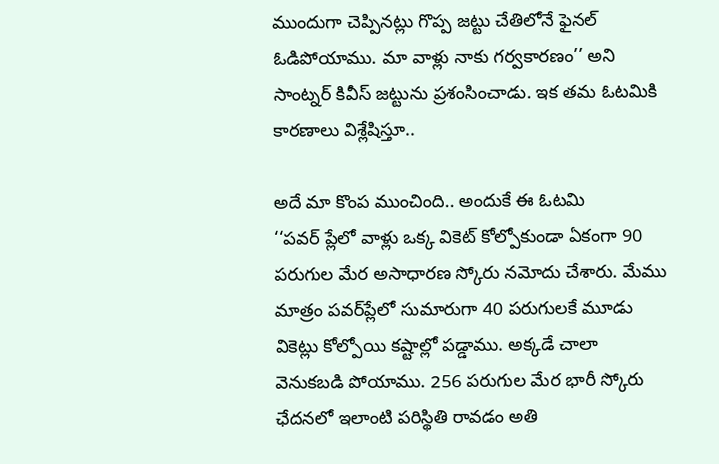ముందుగా చెప్పినట్లు గొప్ప జట్టు చేతిలోనే ఫైనల్‌ ఓడిపోయాము. మా వాళ్లు నాకు గర్వకారణం’’ అని సాంట్నర్‌ కివీస్‌ జట్టును ప్రశంసించాడు. ఇక తమ ఓటమికి కారణాలు విశ్లేషిస్తూ..

అదే మా కొంప ముంచింది.. అందుకే ఈ ఓటమి
‘‘పవర్‌ ప్లేలో వాళ్లు ఒక్క వికెట్‌ కోల్పోకుండా ఏకంగా 90 పరుగుల మేర అసాధారణ స్కోరు నమోదు చేశారు. మేము మాత్రం పవర్‌ప్లేలో సుమారుగా 40 పరుగులకే మూడు వికెట్లు కోల్పోయి కష్టాల్లో పడ్డాము. అక్కడే చాలా వెనుకబడి పోయాము. 256 పరుగుల మేర భారీ స్కోరు ఛేదనలో ఇలాంటి పరిస్థితి రావడం అతి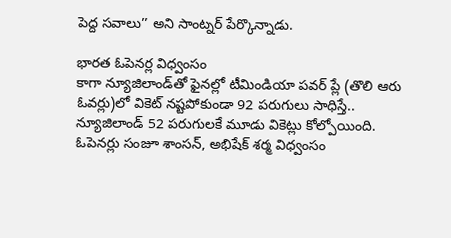పెద్ద సవాలు’’ అని సాంట్నర్‌ పేర్కొన్నాడు.

భారత ఓపెనర్ల విధ్వంసం
కాగా న్యూజిలాండ్‌తో ఫైనల్లో టీమిండియా పవర్‌ ప్లే (తొలి ఆరు ఓవర్లు)లో వికెట్‌ నష్టపోకుండా 92 పరుగులు సాధిస్తే.. న్యూజిలాండ్‌ 52 పరుగులకే మూడు వికెట్లు కోల్పోయింది. ఓపెనర్లు సంజూ శాంసన్‌, అభిషేక్‌ శర్మ విధ్వంసం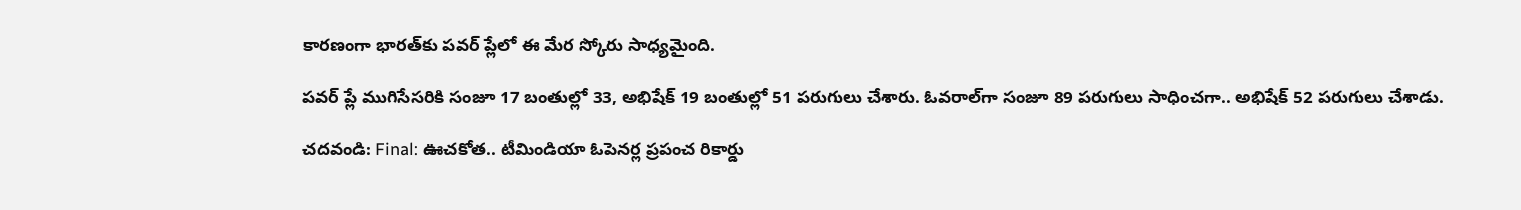కారణంగా భారత్‌కు పవర్‌ ప్లేలో ఈ మేర స్కోరు సాధ్యమైంది.

పవర్‌ ప్లే ముగిసేసరికి సంజూ 17 బంతుల్లో 33, అభిషేక్‌ 19 బంతుల్లో 51 పరుగులు చేశారు. ఓవరాల్‌గా సంజూ 89 పరుగులు సాధించగా.. అభిషేక్‌ 52 పరుగులు చేశాడు.

చదవండి: Final: ఊచకోత.. టీమిండియా ఓపెనర్ల ప్రపంచ రికార్డు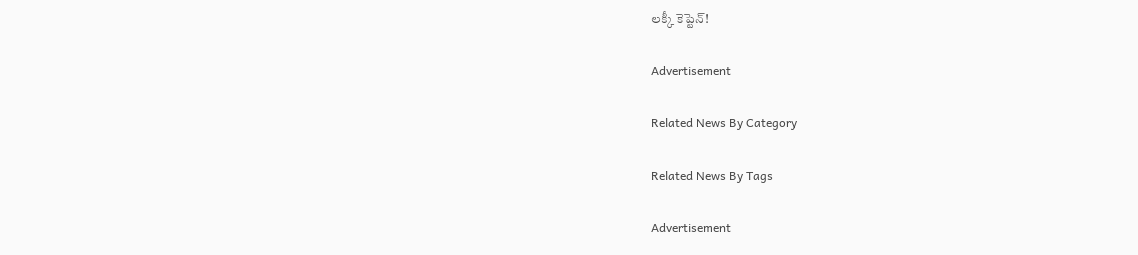లక్కీ కెప్టెన్‌!

Advertisement

Related News By Category

Related News By Tags

Advertisement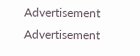Advertisement
Advertisement